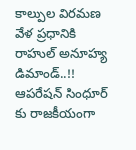కాల్పుల విరమణ వేళ ప్రధానికి రాహుల్ అనూహ్య డిమాండ్..!!
ఆపరేషన్ సింధూర్ కు రాజకీయంగా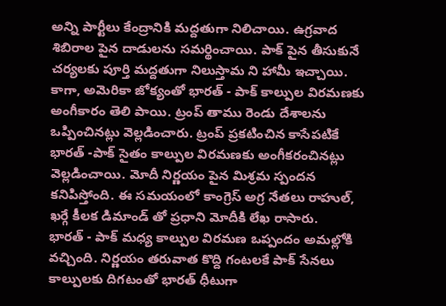అన్ని పార్టీలు కేంద్రానికి మద్దతుగా నిలిచాయి. ఉగ్రవాద శిబిరాల పైన దాడులను సమర్థించాయి. పాక్ పైన తీసుకునే చర్యలకు పూర్తి మద్దతుగా నిలుస్తామ ని హామీ ఇచ్చాయి. కాగా, అమెరికా జోక్యంతో భారత్ - పాక్ కాల్పుల విరమణకు అంగీకారం తెలి పాయి. ట్రంప్ తాము రెండు దేశాలను ఒప్పించినట్లు వెల్లడించారు. ట్రంప్ ప్రకటించిన కాసేపటికే భారత్ -పాక్ సైతం కాల్పుల విరమణకు అంగీకరంచినట్లు వెల్లడించాయి. మోదీ నిర్ణయం పైన మిశ్రమ స్పందన కనిపిస్తోంది. ఈ సమయంలో కాంగ్రెస్ అగ్ర నేతలు రాహుల్, ఖర్గే కీలక డిమాండ్ తో ప్రధాని మోదీకి లేఖ రాసారు.
భారత్ - పాక్ మధ్య కాల్పుల విరమణ ఒప్పందం అమల్లోకి వచ్చింది. నిర్ణయం తరువాత కొద్ది గంటలకే పాక్ సేనలు కాల్పులకు దిగటంతో భారత్ ధీటుగా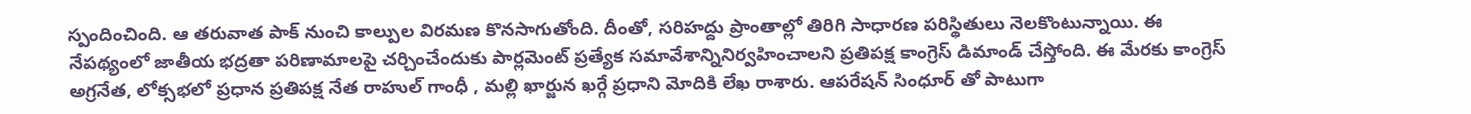స్పందించింది. ఆ తరువాత పాక్ నుంచి కాల్పుల విరమణ కొనసాగుతోంది. దీంతో, సరిహద్దు ప్రాంతాల్లో తిరిగి సాధారణ పరిస్థితులు నెలకొంటున్నాయి. ఈ నేపథ్యంలో జాతీయ భద్రతా పరిణామాలపై చర్చించేందుకు పార్లమెంట్ ప్రత్యేక సమావేశాన్నినిర్వహించాలని ప్రతిపక్ష కాంగ్రెస్ డిమాండ్ చేస్తోంది. ఈ మేరకు కాంగ్రెస్ అగ్రనేత, లోక్సభలో ప్రధాన ప్రతిపక్ష నేత రాహుల్ గాంధీ , మల్లి ఖార్జున ఖర్గే ప్రధాని మోదికి లేఖ రాశారు. ఆపరేషన్ సింధూర్ తో పాటుగా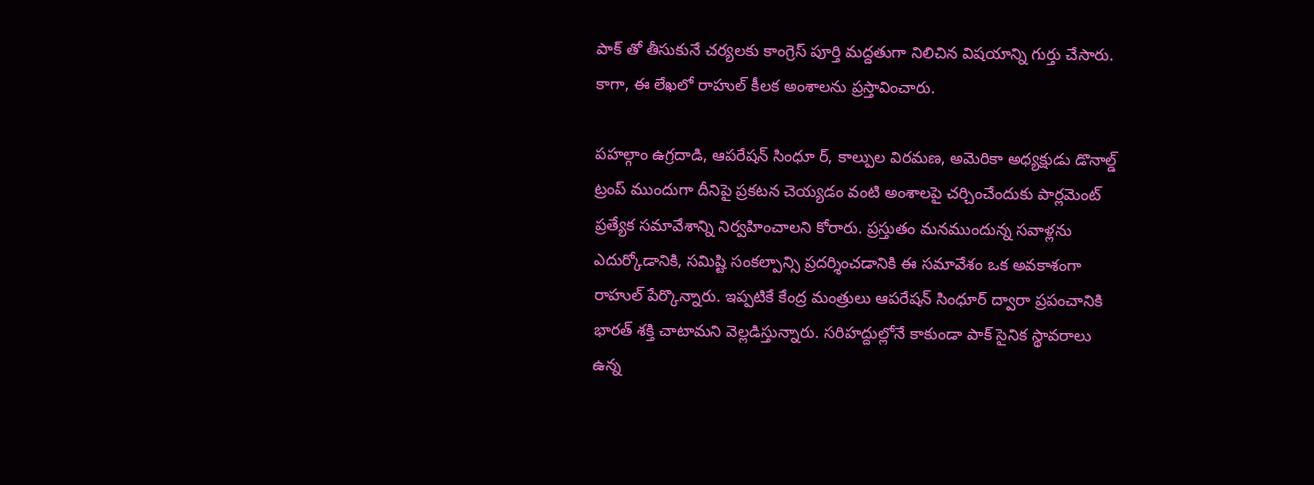పాక్ తో తీసుకునే చర్యలకు కాంగ్రెస్ పూర్తి మద్దతుగా నిలిచిన విషయాన్ని గుర్తు చేసారు. కాగా, ఈ లేఖలో రాహుల్ కీలక అంశాలను ప్రస్తావించారు.

పహల్గాం ఉగ్రదాడి, ఆపరేషన్ సింధూ ర్, కాల్పుల విరమణ, అమెరికా అధ్యక్షుడు డొనాల్డ్ ట్రంప్ ముందుగా దీనిపై ప్రకటన చెయ్యడం వంటి అంశాలపై చర్చించేందుకు పార్లమెంట్ ప్రత్యేక సమావేశాన్ని నిర్వహించాలని కోరారు. ప్రస్తుతం మనముందున్న సవాళ్లను ఎదుర్కోడానికి, సమిష్టి సంకల్పాన్సి ప్రదర్శించడానికి ఈ సమావేశం ఒక అవకాశంగా రాహుల్ పేర్కొన్నారు. ఇప్పటికే కేంద్ర మంత్రులు ఆపరేషన్ సింధూర్ ద్వారా ప్రపంచానికి భారత్ శక్తి చాటామని వెల్లడిస్తున్నారు. సరిహద్దుల్లోనే కాకుండా పాక్ సైనిక స్థావరాలు ఉన్న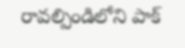రావల్పిండిలోని పాక్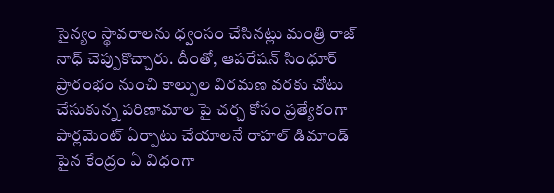సైన్యం స్థావరాలను ధ్వంసం చేసినట్లు మంత్రి రాజ్ నాధ్ చెప్పుకొచ్చారు. దీంతో, ఆపరేషన్ సింధూర్ ప్రారంభం నుంచి కాల్పుల విరమణ వరకు చోటు చేసుకున్న పరిణామాల పై చర్చ కోసం ప్రత్యేకంగా పార్లమెంట్ ఏర్పాటు చేయాలనే రాహల్ డిమాండ్ పైన కేంద్రం ఏ విధంగా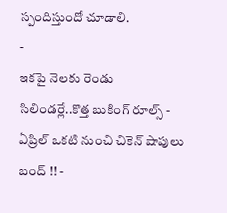స్పందిస్తుందో చూడాలి.
-
ఇకపై నెలకు రెండు సిలిండర్లే..కొత్త బుకింగ్ రూల్స్ -
ఏప్రిల్ ఒకటి నుంచి చికెన్ షాపులు బంద్ !! -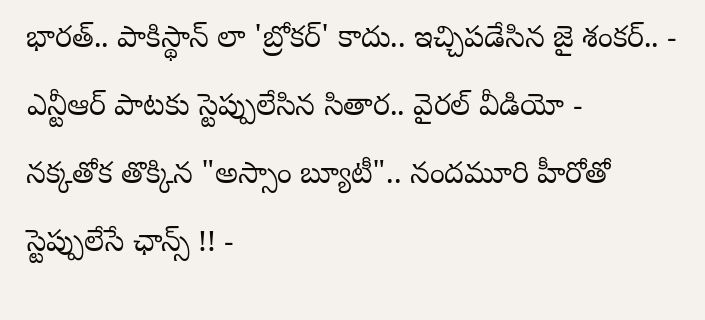భారత్.. పాకిస్థాన్ లా 'బ్రోకర్' కాదు.. ఇచ్చిపడేసిన జై శంకర్.. -
ఎన్టీఆర్ పాటకు స్టెప్పులేసిన సితార.. వైరల్ వీడియో -
నక్కతోక తొక్కిన "అస్సాం బ్యూటీ".. నందమూరి హీరోతో స్టెప్పులేసే ఛాన్స్ !! -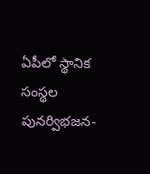ఏపీలో స్థానిక సంస్థల పునర్విభజన-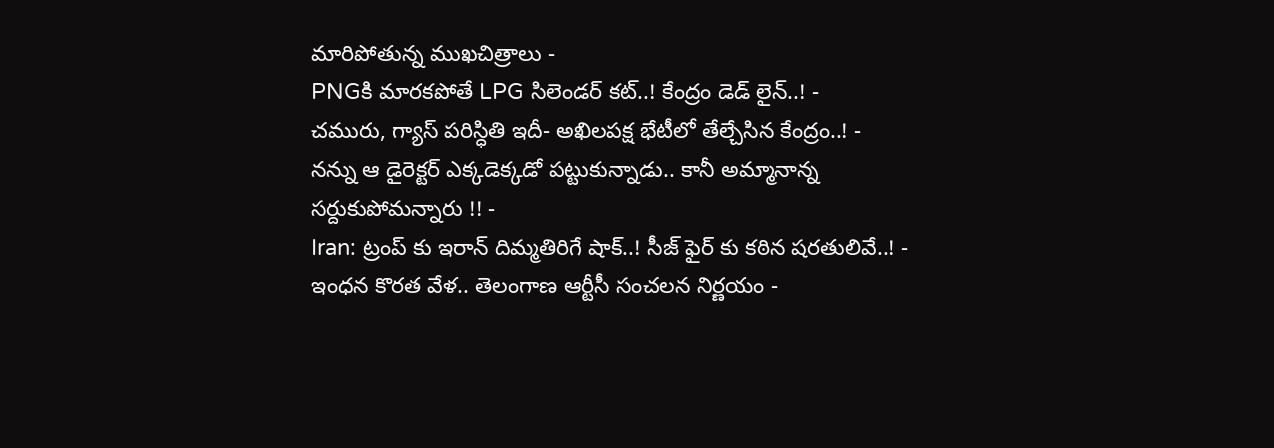మారిపోతున్న ముఖచిత్రాలు -
PNGకి మారకపోతే LPG సిలెండర్ కట్..! కేంద్రం డెడ్ లైన్..! -
చమురు, గ్యాస్ పరిస్ధితి ఇదీ- అఖిలపక్ష భేటీలో తేల్చేసిన కేంద్రం..! -
నన్ను ఆ డైరెక్టర్ ఎక్కడెక్కడో పట్టుకున్నాడు.. కానీ అమ్మానాన్న సర్దుకుపోమన్నారు !! -
Iran: ట్రంప్ కు ఇరాన్ దిమ్మతిరిగే షాక్..! సీజ్ ఫైర్ కు కఠిన షరతులివే..! -
ఇంధన కొరత వేళ.. తెలంగాణ ఆర్టీసీ సంచలన నిర్ణయం -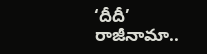‘దీదీ’ రాజీనామా..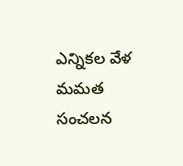ఎన్నికల వేళ మమత సంచలన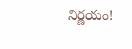నిర్ణయం!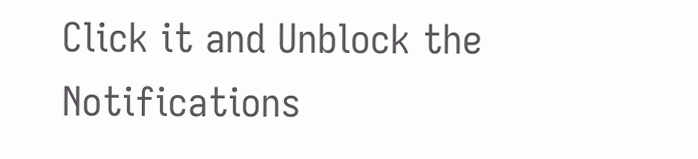Click it and Unblock the Notifications